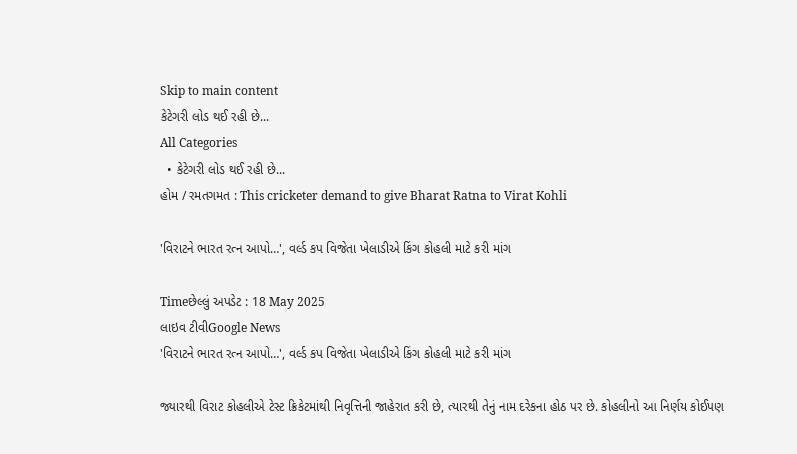Skip to main content
કેટેગરી લોડ થઈ રહી છે...
All Categories
  • કેટેગરી લોડ થઈ રહી છે...
હોમ / રમતગમત : This cricketer demand to give Bharat Ratna to Virat Kohli

'વિરાટને ભારત રત્ન આપો…', વર્લ્ડ કપ વિજેતા ખેલાડીએ કિંગ કોહલી માટે કરી માંગ

Timeછેલ્લું અપડેટ : 18 May 2025
લાઇવ ટીવીGoogle News
'વિરાટને ભારત રત્ન આપો…', વર્લ્ડ કપ વિજેતા ખેલાડીએ કિંગ કોહલી માટે કરી માંગ

જ્યારથી વિરાટ કોહલીએ ટેસ્ટ ક્રિકેટમાંથી નિવૃત્તિની જાહેરાત કરી છે, ત્યારથી તેનું નામ દરેકના હોઠ પર છે. કોહલીનો આ નિર્ણય કોઈપણ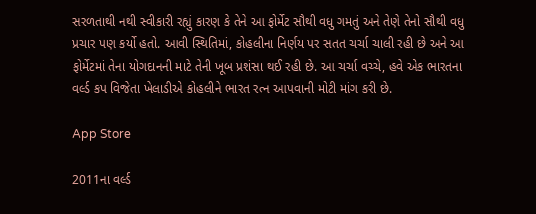સરળતાથી નથી સ્વીકારી રહ્યું કારણ કે તેને આ ફોર્મેટ સૌથી વધુ ગમતું અને તેણે તેનો સૌથી વધુ પ્રચાર પણ કર્યો હતો. આવી સ્થિતિમાં, કોહલીના નિર્ણય પર સતત ચર્ચા ચાલી રહી છે અને આ ફોર્મેટમાં તેના યોગદાનની માટે તેની ખૂબ પ્રશંસા થઈ રહી છે. આ ચર્ચા વચ્ચે, હવે એક ભારતના વર્લ્ડ કપ વિજેતા ખેલાડીએ કોહલીને ભારત રત્ન આપવાની મોટી માંગ કરી છે.

App Store

2011ના વર્લ્ડ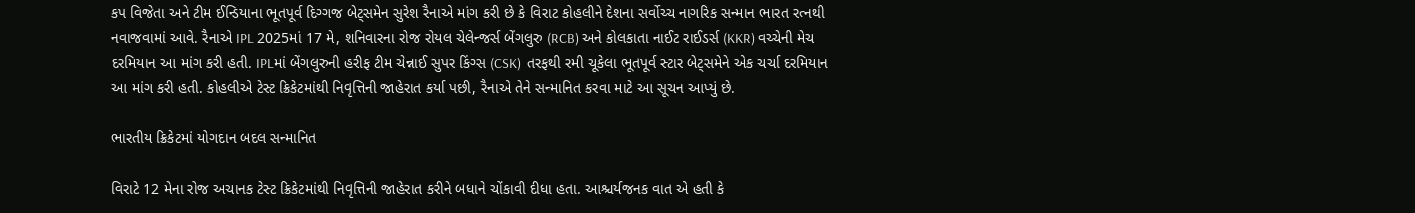કપ વિજેતા અને ટીમ ઈન્ડિયાના ભૂતપૂર્વ દિગ્ગજ બેટ્સમેન સુરેશ રૈનાએ માંગ કરી છે કે વિરાટ કોહલીને દેશના સર્વોચ્ચ નાગરિક સન્માન ભારત રત્નથી નવાજવામાં આવે. રૈનાએ IPL 2025માં 17 મે, શનિવારના રોજ રોયલ ચેલેન્જર્સ બેંગલુરુ (RCB) અને કોલકાતા નાઈટ રાઈડર્સ (KKR) વચ્ચેની મેચ દરમિયાન આ માંગ કરી હતી. IPLમાં બેંગલુરુની હરીફ ટીમ ચેન્નાઈ સુપર કિંગ્સ (CSK)  તરફથી રમી ચૂકેલા ભૂતપૂર્વ સ્ટાર બેટ્સમેને એક ચર્ચા દરમિયાન આ માંગ કરી હતી. કોહલીએ ટેસ્ટ ક્રિકેટમાંથી નિવૃત્તિની જાહેરાત કર્યા પછી, રૈનાએ તેને સન્માનિત કરવા માટે આ સૂચન આપ્યું છે.

ભારતીય ક્રિકેટમાં યોગદાન બદલ સન્માનિત

વિરાટે 12 મેના રોજ અચાનક ટેસ્ટ ક્રિકેટમાંથી નિવૃત્તિની જાહેરાત કરીને બધાને ચોંકાવી દીધા હતા. આશ્ચર્યજનક વાત એ હતી કે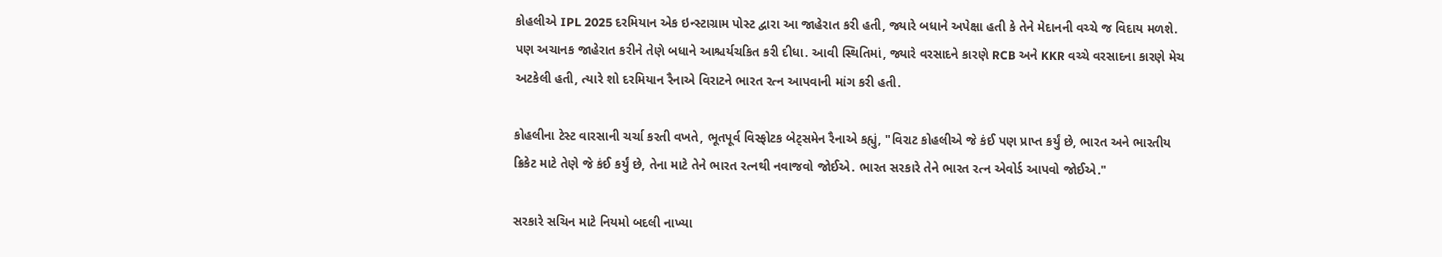કોહલીએ IPL 2025 દરમિયાન એક ઇન્સ્ટાગ્રામ પોસ્ટ દ્વારા આ જાહેરાત કરી હતી, જ્યારે બધાને અપેક્ષા હતી કે તેને મેદાનની વચ્ચે જ વિદાય મળશે. પણ અચાનક જાહેરાત કરીને તેણે બધાને આશ્ચર્યચકિત કરી દીધા. આવી સ્થિતિમાં, જ્યારે વરસાદને કારણે RCB અને KKR વચ્ચે વરસાદના કારણે મેચ અટકેલી હતી, ત્યારે શો દરમિયાન રૈનાએ વિરાટને ભારત રત્ન આપવાની માંગ કરી હતી.

કોહલીના ટેસ્ટ વારસાની ચર્ચા કરતી વખતે, ભૂતપૂર્વ વિસ્ફોટક બેટ્સમેન રૈનાએ કહ્યું, "વિરાટ કોહલીએ જે કંઈ પણ પ્રાપ્ત કર્યું છે, ભારત અને ભારતીય ક્રિકેટ માટે તેણે જે કંઈ કર્યું છે, તેના માટે તેને ભારત રત્નથી નવાજવો જોઈએ. ભારત સરકારે તેને ભારત રત્ન એવોર્ડ આપવો જોઈએ."

સરકારે સચિન માટે નિયમો બદલી નાખ્યા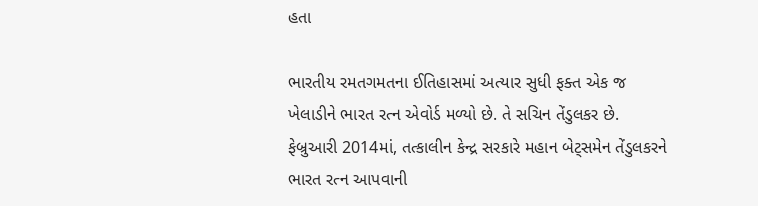હતા

ભારતીય રમતગમતના ઈતિહાસમાં અત્યાર સુધી ફક્ત એક જ ખેલાડીને ભારત રત્ન એવોર્ડ મળ્યો છે. તે સચિન તેંડુલકર છે. ફેબ્રુઆરી 2014માં, તત્કાલીન કેન્દ્ર સરકારે મહાન બેટ્સમેન તેંડુલકરને ભારત રત્ન આપવાની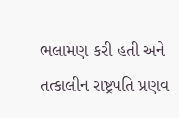ભલામણ કરી હતી અને તત્કાલીન રાષ્ટ્રપતિ પ્રણવ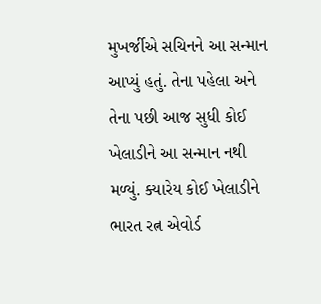મુખર્જીએ સચિનને આ સન્માન આપ્યું હતું. તેના પહેલા અને તેના પછી આજ સુધી કોઈ ખેલાડીને આ સન્માન નથી મળ્યું. ક્યારેય કોઈ ખેલાડીને ભારત રત્ન એવોર્ડ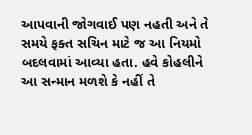આપવાની જોગવાઈ પણ નહતી અને તે સમયે ફક્ત સચિન માટે જ આ નિયમો બદલવામાં આવ્યા હતા. હવે કોહલીને આ સન્માન મળશે કે નહીં તે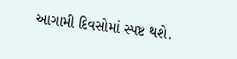આગામી દિવસોમાં સ્પષ્ટ થશે.